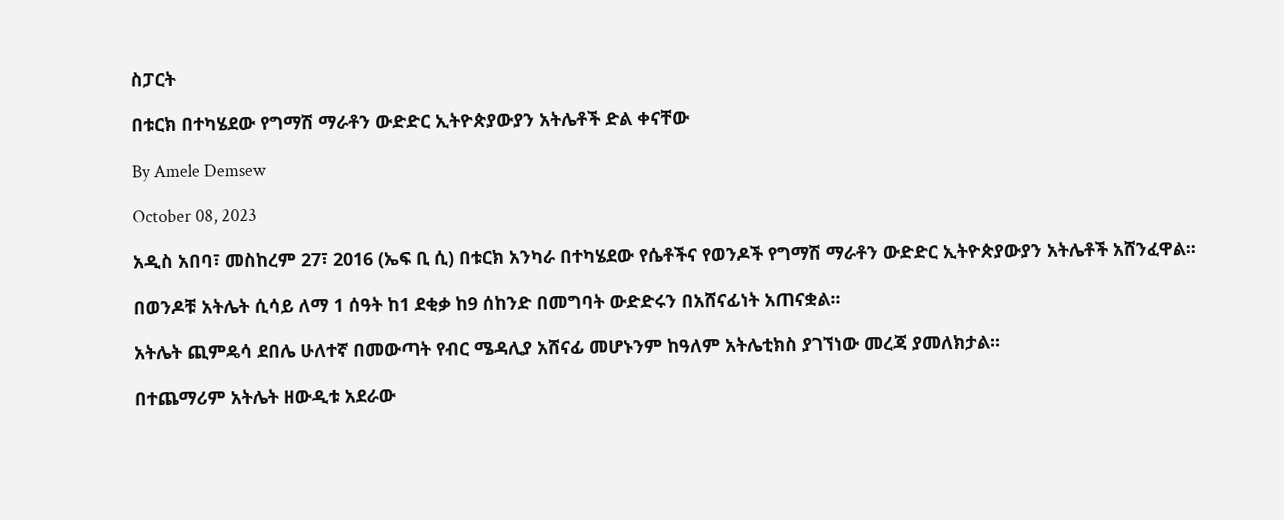ስፓርት

በቱርክ በተካሄደው የግማሽ ማራቶን ውድድር ኢትዮጵያውያን አትሌቶች ድል ቀናቸው

By Amele Demsew

October 08, 2023

አዲስ አበባ፣ መስከረም 27፣ 2016 (ኤፍ ቢ ሲ) በቱርክ አንካራ በተካሄደው የሴቶችና የወንዶች የግማሽ ማራቶን ውድድር ኢትዮጵያውያን አትሌቶች አሸንፈዋል፡፡

በወንዶቹ አትሌት ሲሳይ ለማ 1 ሰዓት ከ1 ደቂቃ ከ9 ሰከንድ በመግባት ውድድሩን በአሸናፊነት አጠናቋል፡፡

አትሌት ጪምዴሳ ደበሌ ሁለተኛ በመውጣት የብር ሜዳሊያ አሸናፊ መሆኑንም ከዓለም አትሌቲክስ ያገኘነው መረጃ ያመለክታል፡፡

በተጨማሪም አትሌት ዘውዲቱ አደራው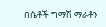በሴቶች ግማሽ ማራቶን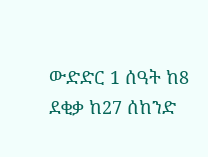ውድድር 1 ሰዓት ከ8 ደቂቃ ከ27 ሰከንድ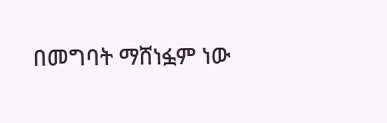በመግባት ማሸነፏም ነው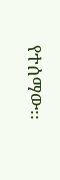የተሰማው፡፡